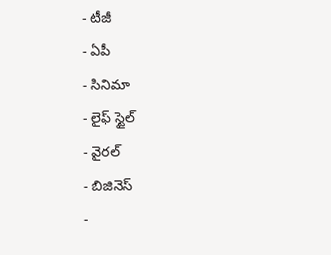- టీజీ
- ఏపీ
- సినిమా
- లైఫ్ స్టైల్
- వైరల్
- బిజినెస్
-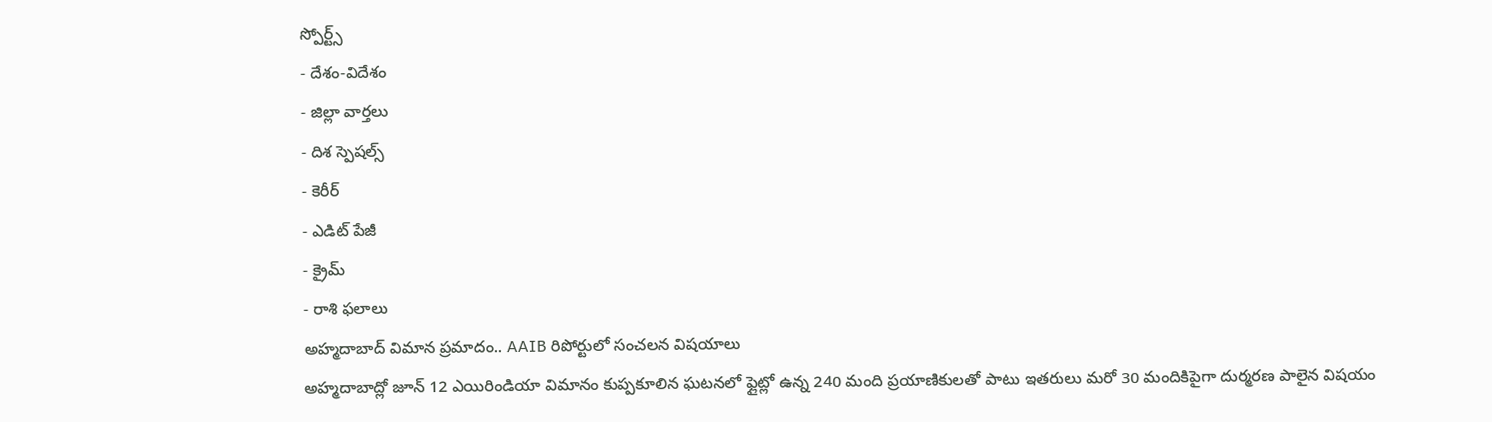స్పోర్ట్స్
- దేశం-విదేశం
- జిల్లా వార్తలు
- దిశ స్పెషల్స్
- కెరీర్
- ఎడిట్ పేజీ
- క్రైమ్
- రాశి ఫలాలు
అహ్మదాబాద్ విమాన ప్రమాదం.. AAIB రిపోర్టులో సంచలన విషయాలు
అహ్మదాబాద్లో జూన్ 12 ఎయిరిండియా విమానం కుప్పకూలిన ఘటనలో ఫ్లైట్లో ఉన్న 240 మంది ప్రయాణికులతో పాటు ఇతరులు మరో 30 మందికిపైగా దుర్మరణ పాలైన విషయం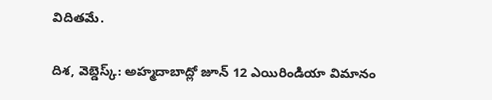విదితమే.

దిశ, వెబ్డెస్క్: అహ్మదాబాద్లో జూన్ 12 ఎయిరిండియా విమానం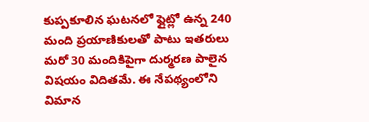కుప్పకూలిన ఘటనలో ఫ్లైట్లో ఉన్న 240 మంది ప్రయాణికులతో పాటు ఇతరులు మరో 30 మందికిపైగా దుర్మరణ పాలైన విషయం విదితమే. ఈ నేపథ్యంలోని విమాన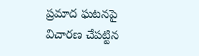ప్రమాద ఘటనపై విచారణ చేపట్టిన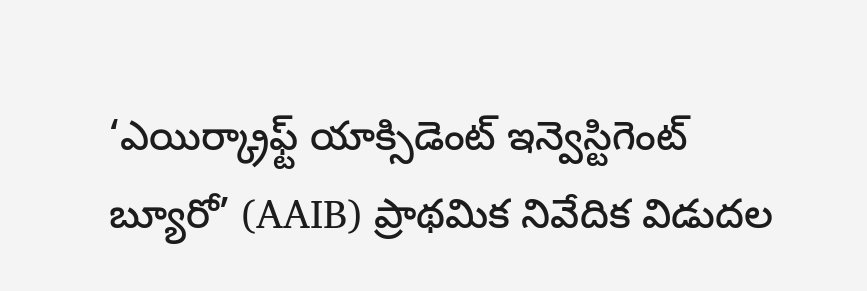‘ఎయిర్క్రాఫ్ట్ యాక్సిడెంట్ ఇన్వెస్టిగెంట్ బ్యూరో’ (AAIB) ప్రాథమిక నివేదిక విడుదల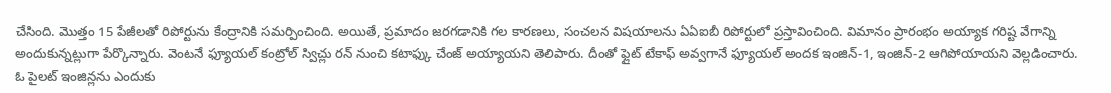చేసింది. మొత్తం 15 పేజీలతో రిపోర్టును కేంద్రానికి సమర్పించింది. అయితే, ప్రమాదం జరగడానికి గల కారణలు, సంచలన విషయాలను ఏఏఐబీ రిపోర్టులో ప్రస్తావించింది. విమానం ప్రారంభం అయ్యాక గరిష్ట వేగాన్ని అందుకున్నట్లుగా పేర్కొన్నారు. వెంటనే ఫ్యూయల్ కంట్రోల్ స్విచ్లు రన్ నుంచి కటాఫ్కు చేంజ్ అయ్యాయని తెలిపారు. దీంతో ఫ్లైట్ టేకాఫ్ అవ్వగానే ఫ్యూయల్ అందక ఇంజిన్-1, ఇంజిన్-2 ఆగిపోయాయని వెల్లడించారు.
ఓ పైలట్ ఇంజిన్లను ఎందుకు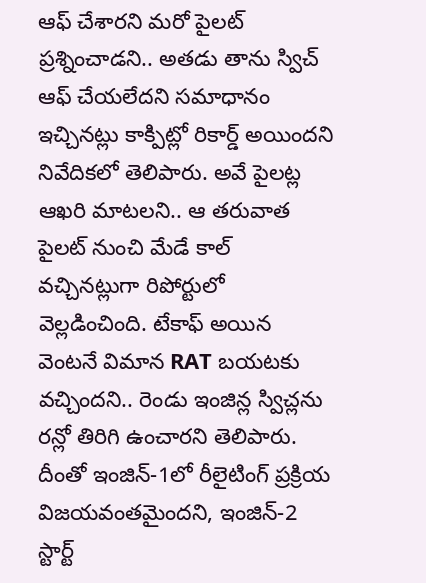ఆఫ్ చేశారని మరో పైలట్ ప్రశ్నించాడని.. అతడు తాను స్విచ్ ఆఫ్ చేయలేదని సమాధానం ఇచ్చినట్లు కాక్పిట్లో రికార్డ్ అయిందని నివేదికలో తెలిపారు. అవే పైలట్ల ఆఖరి మాటలని.. ఆ తరువాత పైలట్ నుంచి మేడే కాల్ వచ్చినట్లుగా రిపోర్టులో వెల్లడించింది. టేకాఫ్ అయిన వెంటనే విమాన RAT బయటకు వచ్చిందని.. రెండు ఇంజిన్ల స్విచ్లను రన్లో తిరిగి ఉంచారని తెలిపారు. దీంతో ఇంజిన్-1లో రీలైటింగ్ ప్రక్రియ విజయవంతమైందని, ఇంజిన్-2 స్టార్ట్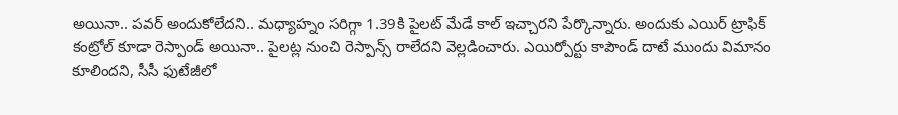అయినా.. పవర్ అందుకోలేదని.. మధ్యాహ్నం సరిగ్గా 1.39కి పైలట్ మేడే కాల్ ఇచ్చారని పేర్కొన్నారు. అందుకు ఎయిర్ ట్రాఫిక్ కంట్రోల్ కూడా రెస్పాండ్ అయినా.. పైలట్ల నుంచి రెస్పాన్స్ రాలేదని వెల్లడించారు. ఎయిర్పోర్టు కాపౌండ్ దాటే ముందు విమానం కూలిందని, సీసీ ఫుటేజీలో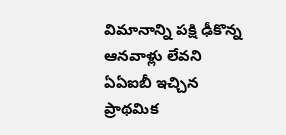విమానాన్ని పక్షి ఢీకొన్న ఆనవాళ్లు లేవని ఏఏఐబీ ఇచ్చిన ప్రాథమిక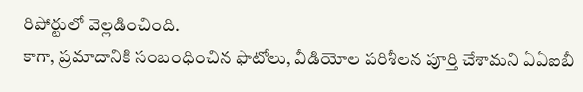రిపోర్టులో వెల్లడించింది.
కాగా, ప్రమాదానికి సంబంధించిన ఫొటోలు, వీడియోల పరిశీలన పూర్తి చేశామని ఏఏఐబీ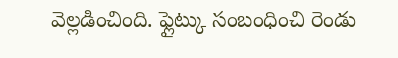వెల్లడించింది. ఫ్లైట్కు సంబంధించి రెండు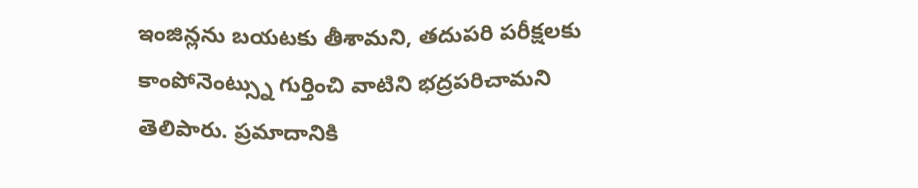ఇంజిన్లను బయటకు తీశామని, తదుపరి పరీక్షలకు కాంపోనెంట్స్ను గుర్తించి వాటిని భద్రపరిచామని తెలిపారు. ప్రమాదానికి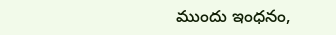ముందు ఇంధనం,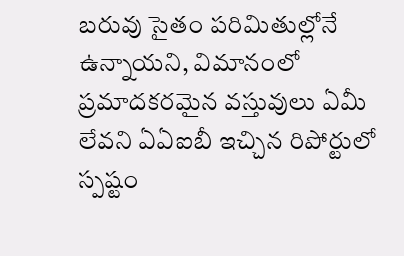బరువు సైతం పరిమితుల్లోనే ఉన్నాయని, విమానంలో ప్రమాదకరమైన వస్తువులు ఏమీ లేవని ఏఏఐబీ ఇచ్చిన రిపోర్టులో స్పష్టం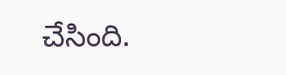చేసింది.